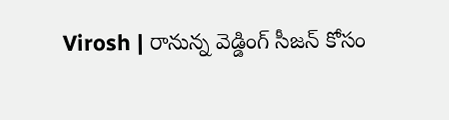Virosh | రానున్న వెడ్డింగ్ సీజన్ కోసం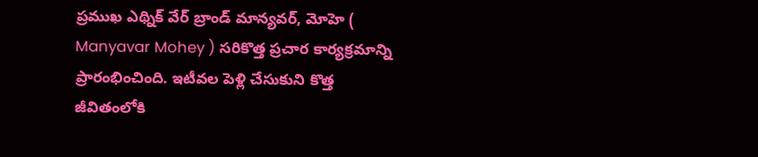ప్రముఖ ఎథ్నిక్ వేర్ బ్రాండ్ మాన్యవర్, మోహె ( Manyavar Mohey ) సరికొత్త ప్రచార కార్యక్రమాన్ని ప్రారంభించింది. ఇటీవల పెళ్లి చేసుకుని కొత్త జీవితంలోకి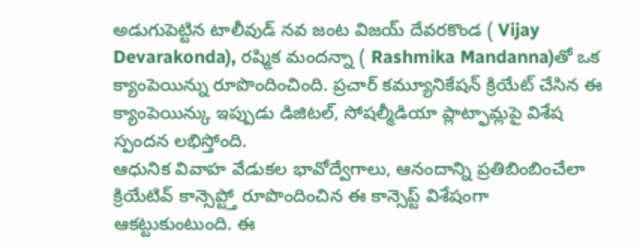అడుగుపెట్టిన టాలీవుడ్ నవ జంట విజయ్ దేవరకొండ ( Vijay Devarakonda), రష్మిక మందన్నా ( Rashmika Mandanna)తో ఒక క్యాంపెయిన్ను రూపొందించింది. ప్రచార్ కమ్యూనికేషన్ క్రియేట్ చేసిన ఈ క్యాంపెయిన్కు ఇప్పుడు డిజిటల్, సోషల్మీడియా ప్లాట్ఫామ్లపై విశేష స్పందన లభిస్తోంది.
ఆధునిక వివాహ వేడుకల భావోద్వేగాలు, ఆనందాన్ని ప్రతిబింబించేలా క్రియేటివ్ కాన్సెప్ట్తో రూపొందించిన ఈ కాన్సెప్ట్ విశేషంగా ఆకట్టుకుంటుంది. ఈ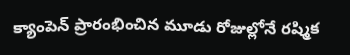క్యాంపెన్ ప్రారంభించిన మూడు రోజుల్లోనే రష్మిక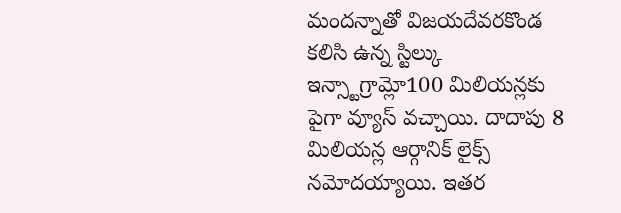మందన్నాతో విజయదేవరకొండ కలిసి ఉన్న స్టిల్కు ఇన్స్టాగ్రామ్లో100 మిలియన్లకు పైగా వ్యూస్ వచ్చాయి. దాదాపు 8 మిలియన్ల ఆర్గానిక్ లైక్స్ నమోదయ్యాయి. ఇతర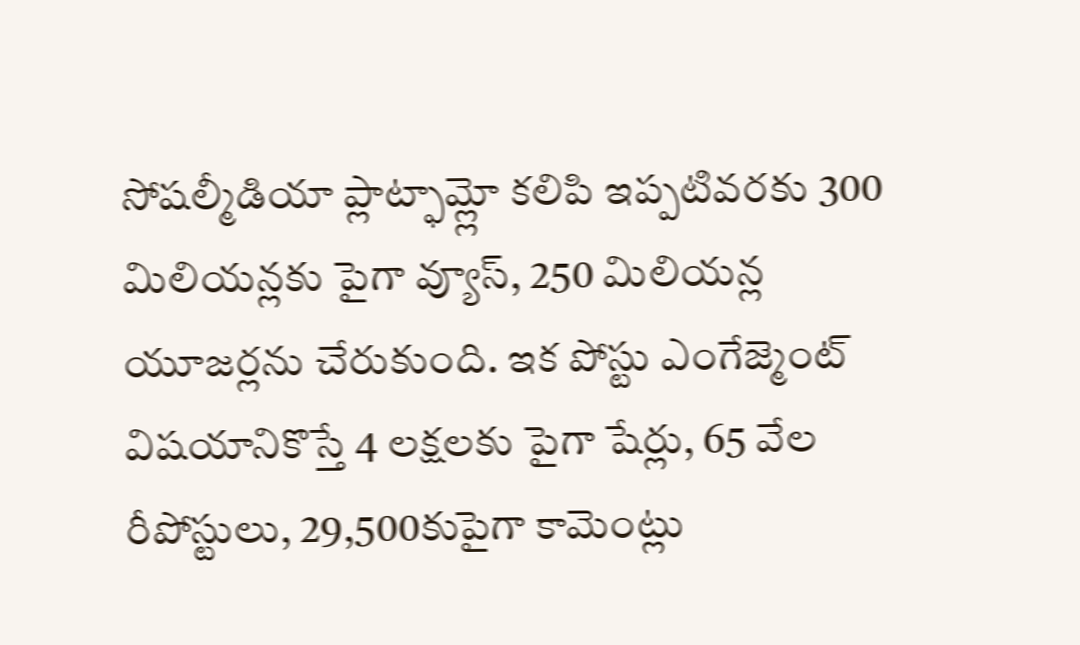సోషల్మీడియా ప్లాట్ఫామ్ల్లో కలిపి ఇప్పటివరకు 300 మిలియన్లకు పైగా వ్యూస్, 250 మిలియన్ల యూజర్లను చేరుకుంది. ఇక పోస్టు ఎంగేజ్మెంట్ విషయానికొస్తే 4 లక్షలకు పైగా షేర్లు, 65 వేల రీపోస్టులు, 29,500కుపైగా కామెంట్లు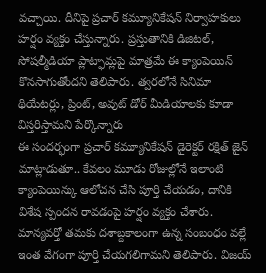వచ్చాయి. దీనిపై ప్రచార్ కమ్యూనికేషన్ నిర్వాహకులు హర్షం వ్యక్తం చేస్తున్నారు. ప్రస్తుతానికి డిజిటల్, సోషల్మీడియా ప్లాట్ఫామ్లపై మాత్రమే ఈ క్యాంపెయిన్ కొనసాగుతోందని తెలిపారు. త్వరలోనే సినిమా థియేటర్లు, ప్రింట్, అవుట్ డోర్ మీడియాలకు కూడా విస్తరిస్తామని పేర్కొన్నారు
ఈ సందర్భంగా ప్రచార్ కమ్యూనికేషన్ డైరెక్టర్ రక్షిత్ జైన్ మాట్లాడుతూ.. కేవలం మూడు రోజుల్లోనే ఇలాంటి క్యాంపెయిన్కు ఆలోచన చేసి పూర్తి చేయడం, దానికి విశేష స్పందన రావడంపై హర్షం వ్యక్తం చేశారు. మాన్యవర్తో తమకు దశాబ్దకాలంగా ఉన్న సంబంధం వల్లే ఇంత వేగంగా పూర్తి చేయగలిగామని తెలిపారు. విజయ్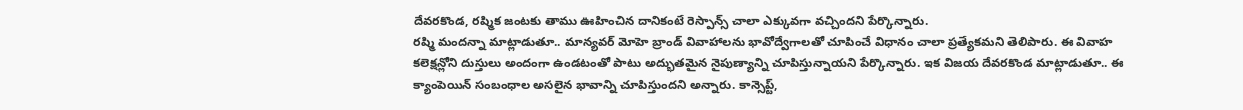దేవరకొండ, రష్మిక జంటకు తాము ఊహించిన దానికంటే రెస్పాన్స్ చాలా ఎక్కువగా వచ్చిందని పేర్కొన్నారు.
రష్మి మందన్నా మాట్లాడుతూ.. మాన్యవర్ మోహె బ్రాండ్ వివాహాలను భావోద్వేగాలతో చూపించే విధానం చాలా ప్రత్యేకమని తెలిపారు. ఈ వివాహ కలెక్షన్లోని దుస్తులు అందంగా ఉండటంతో పాటు అద్భుతమైన నైపుణ్యాన్ని చూపిస్తున్నాయని పేర్కొన్నారు. ఇక విజయ దేవరకొండ మాట్లాడుతూ.. ఈ క్యాంపెయిన్ సంబంధాల అసలైన భావాన్ని చూపిస్తుందని అన్నారు. కాన్సెప్ట్,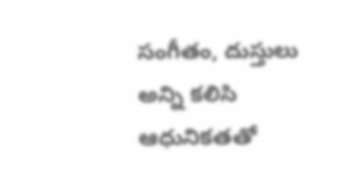సంగీతం, దుస్తులు అన్ని కలిసి ఆధునికతతో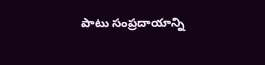పాటు సంప్రదాయాన్ని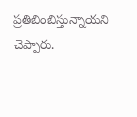ప్రతిబింబిస్తున్నాయని చెప్పారు.